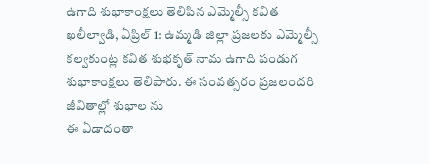ఉగాది శుభాకాంక్షలు తెలిపిన ఎమ్మెల్సీ కవిత ఖలీల్వాడి, ఏప్రిల్ 1: ఉమ్మడి జిల్లా ప్రజలకు ఎమ్మెల్సీ కల్వకుంట్ల కవిత శుభకృత్ నామ ఉగాది పండుగ శుభాకాంక్షలు తెలిపారు. ఈ సంవత్సరం ప్రజలందరి జీవితాల్లో శుభాల ను
ఈ ఏడాదంతా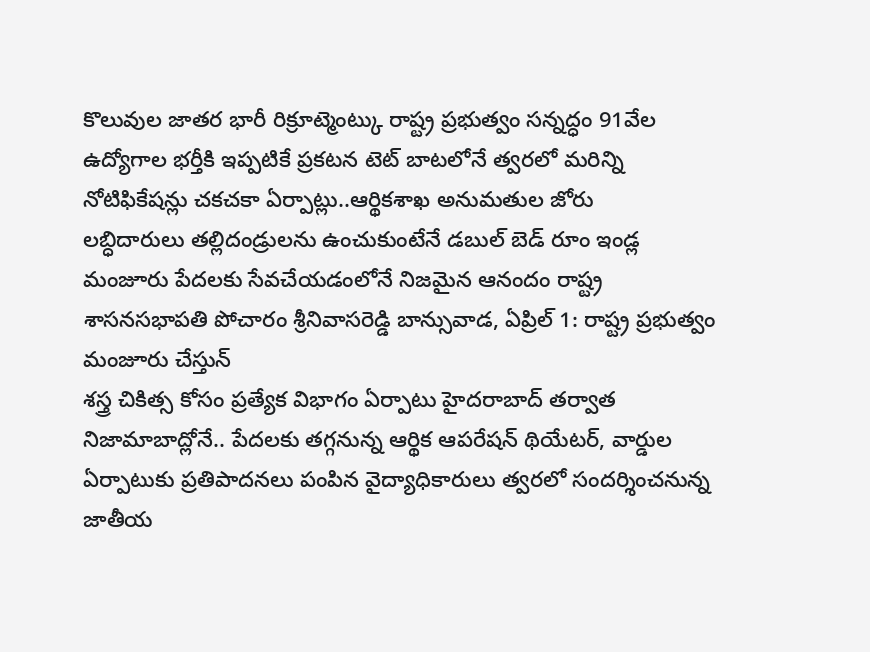కొలువుల జాతర భారీ రిక్రూట్మెంట్కు రాష్ట్ర ప్రభుత్వం సన్నద్ధం 91వేల ఉద్యోగాల భర్తీకి ఇప్పటికే ప్రకటన టెట్ బాటలోనే త్వరలో మరిన్ని నోటిఫికేషన్లు చకచకా ఏర్పాట్లు..ఆర్థికశాఖ అనుమతుల జోరు
లబ్ధిదారులు తల్లిదండ్రులను ఉంచుకుంటేనే డబుల్ బెడ్ రూం ఇండ్ల మంజూరు పేదలకు సేవచేయడంలోనే నిజమైన ఆనందం రాష్ట్ర శాసనసభాపతి పోచారం శ్రీనివాసరెడ్డి బాన్సువాడ, ఏప్రిల్ 1: రాష్ట్ర ప్రభుత్వం మంజూరు చేస్తున్
శస్త్ర చికిత్స కోసం ప్రత్యేక విభాగం ఏర్పాటు హైదరాబాద్ తర్వాత నిజామాబాద్లోనే.. పేదలకు తగ్గనున్న ఆర్థిక ఆపరేషన్ థియేటర్, వార్డుల ఏర్పాటుకు ప్రతిపాదనలు పంపిన వైద్యాధికారులు త్వరలో సందర్శించనున్న
జాతీయ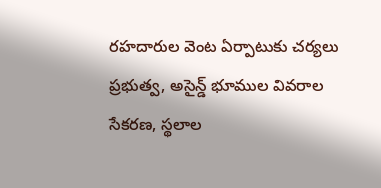రహదారుల వెంట ఏర్పాటుకు చర్యలు ప్రభుత్వ, అసైన్డ్ భూముల వివరాల సేకరణ, స్థలాల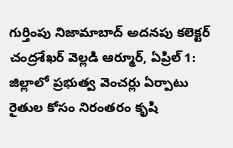గుర్తింపు నిజామాబాద్ అదనపు కలెక్టర్ చంద్రశేఖర్ వెల్లడి ఆర్మూర్, ఏప్రిల్ 1: జిల్లాలో ప్రభుత్వ వెంచర్లు ఏర్పాటు
రైతుల కోసం నిరంతరం కృషి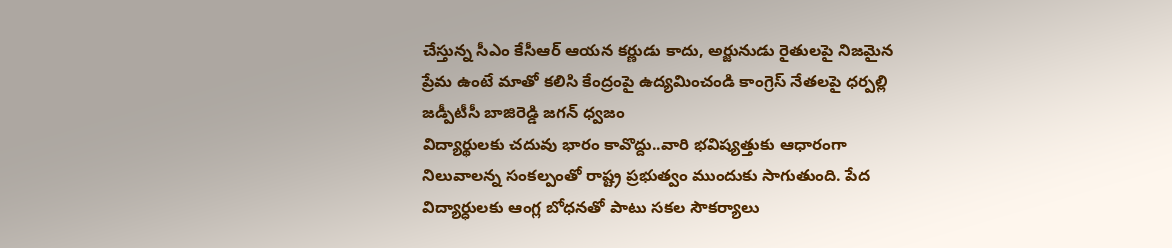చేస్తున్న సీఎం కేసీఆర్ ఆయన కర్ణుడు కాదు, అర్జునుడు రైతులపై నిజమైన ప్రేమ ఉంటే మాతో కలిసి కేంద్రంపై ఉద్యమించండి కాంగ్రెస్ నేతలపై ధర్పల్లి జడ్పీటీసీ బాజిరెడ్డి జగన్ ధ్వజం
విద్యార్థులకు చదువు భారం కావొద్దు..వారి భవిష్యత్తుకు ఆధారంగా నిలువాలన్న సంకల్పంతో రాష్ట్ర ప్రభుత్వం ముందుకు సాగుతుంది. పేద విద్యార్ధులకు ఆంగ్ల బోధనతో పాటు సకల సౌకర్యాలు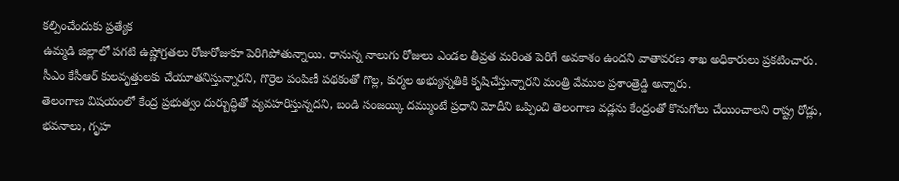కల్పించేందుకు ప్రత్యేక
ఉమ్మడి జిల్లాలో పగటి ఉష్ణోగ్రతలు రోజురోజుకూ పెరిగిపోతున్నాయి. రానున్న నాలుగు రోజులు ఎండల తీవ్రత మరింత పెరిగే అవకాశం ఉందని వాతావరణ శాఖ అధికారులు ప్రకటించారు.
సీఎం కేసీఆర్ కులవృత్తులకు చేయూతనిస్తున్నారని, గొర్రెల పంపిణీ పథకంతో గొల్ల, కుర్మల అభ్యున్నతికి కృషిచేస్తున్నారని మంత్రి వేముల ప్రశాంత్రెడ్డి అన్నారు.
తెలంగాణ విషయంలో కేంద్ర ప్రభుత్వం దుర్బుద్ధితో వ్యవహరిస్తున్నదని, బండి సంజయ్కి దమ్ముంటే ప్రధాని మోదీని ఒప్పించి తెలంగాణ వడ్లను కేంద్రంతో కొనుగోలు చేయించాలని రాష్ట్ర రోడ్లు, భవనాలు, గృహ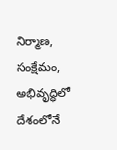నిర్మాణ,
సంక్షేమం, అభివృద్ధిలో దేశంలోనే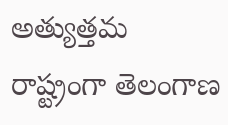అత్యుత్తమ రాష్ట్రంగా తెలంగాణ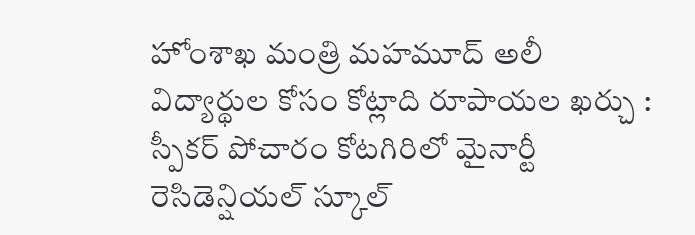హోంశాఖ మంత్రి మహమూద్ అలీ విద్యార్థుల కోసం కోట్లాది రూపాయల ఖర్చు : స్పీకర్ పోచారం కోటగిరిలో మైనార్టీ రెసిడెన్షియల్ స్కూల్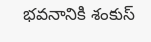భవనానికి శంకుస్